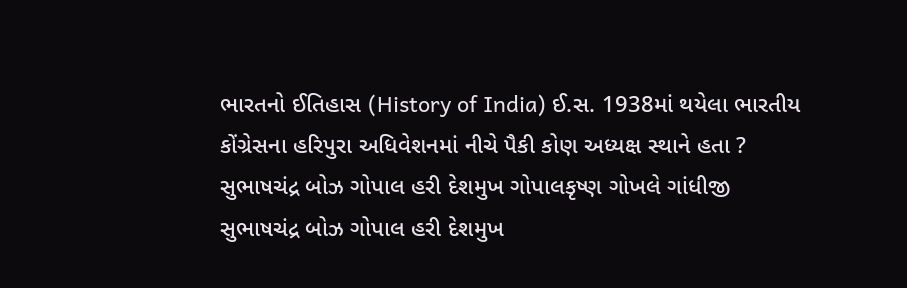ભારતનો ઈતિહાસ (History of India) ઈ.સ. 1938માં થયેલા ભારતીય કોંગ્રેસના હરિપુરા અધિવેશનમાં નીચે પૈકી કોણ અધ્યક્ષ સ્થાને હતા ? સુભાષચંદ્ર બોઝ ગોપાલ હરી દેશમુખ ગોપાલકૃષ્ણ ગોખલે ગાંધીજી સુભાષચંદ્ર બોઝ ગોપાલ હરી દેશમુખ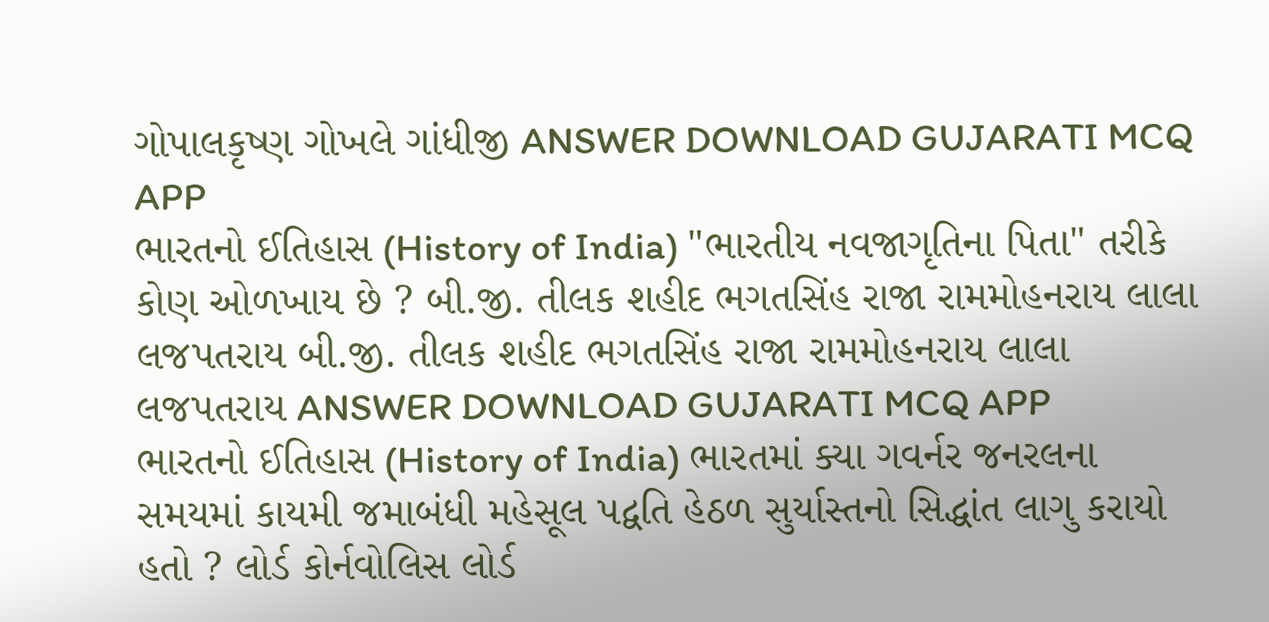ગોપાલકૃષ્ણ ગોખલે ગાંધીજી ANSWER DOWNLOAD GUJARATI MCQ APP
ભારતનો ઈતિહાસ (History of India) "ભારતીય નવજાગૃતિના પિતા" તરીકે કોણ ઓળખાય છે ? બી.જી. તીલક શહીદ ભગતસિંહ રાજા રામમોહનરાય લાલા લજપતરાય બી.જી. તીલક શહીદ ભગતસિંહ રાજા રામમોહનરાય લાલા લજપતરાય ANSWER DOWNLOAD GUJARATI MCQ APP
ભારતનો ઈતિહાસ (History of India) ભારતમાં ક્યા ગવર્નર જનરલના સમયમાં કાયમી જમાબંધી મહેસૂલ પદ્વતિ હેઠળ સુર્યાસ્તનો સિદ્ધાંત લાગુ કરાયો હતો ? લોર્ડ કોર્નવોલિસ લોર્ડ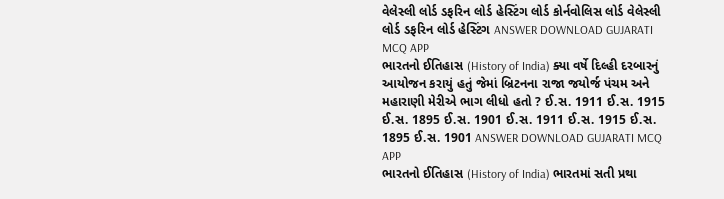વેલેસ્લી લોર્ડ ડફરિન લોર્ડ હેસ્ટિંગ લોર્ડ કોર્નવોલિસ લોર્ડ વેલેસ્લી લોર્ડ ડફરિન લોર્ડ હેસ્ટિંગ ANSWER DOWNLOAD GUJARATI MCQ APP
ભારતનો ઈતિહાસ (History of India) ક્યા વર્ષે દિલ્હી દરબારનું આયોજન કરાયું હતું જેમાં બ્રિટનના રાજા જયોર્જ પંચમ અને મહારાણી મેરીએ ભાગ લીધો હતો ? ઈ.સ. 1911 ઈ.સ. 1915 ઈ.સ. 1895 ઈ.સ. 1901 ઈ.સ. 1911 ઈ.સ. 1915 ઈ.સ. 1895 ઈ.સ. 1901 ANSWER DOWNLOAD GUJARATI MCQ APP
ભારતનો ઈતિહાસ (History of India) ભારતમાં સતી પ્રથા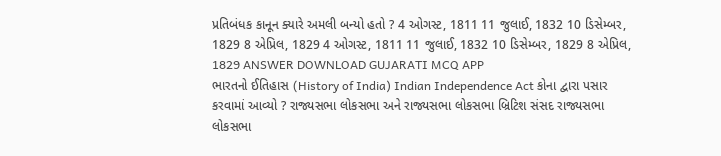પ્રતિબંધક કાનૂન ક્યારે અમલી બન્યો હતો ? 4 ઓગસ્ટ, 1811 11 જુલાઈ, 1832 10 ડિસેમ્બર, 1829 8 એપ્રિલ, 1829 4 ઓગસ્ટ, 1811 11 જુલાઈ, 1832 10 ડિસેમ્બર, 1829 8 એપ્રિલ, 1829 ANSWER DOWNLOAD GUJARATI MCQ APP
ભારતનો ઈતિહાસ (History of India) Indian Independence Act કોના દ્વારા પસાર કરવામાં આવ્યો ? રાજ્યસભા લોકસભા અને રાજ્યસભા લોકસભા બ્રિટિશ સંસદ રાજ્યસભા લોકસભા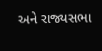અને રાજ્યસભા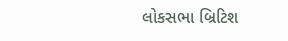લોકસભા બ્રિટિશ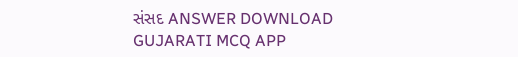સંસદ ANSWER DOWNLOAD GUJARATI MCQ APP